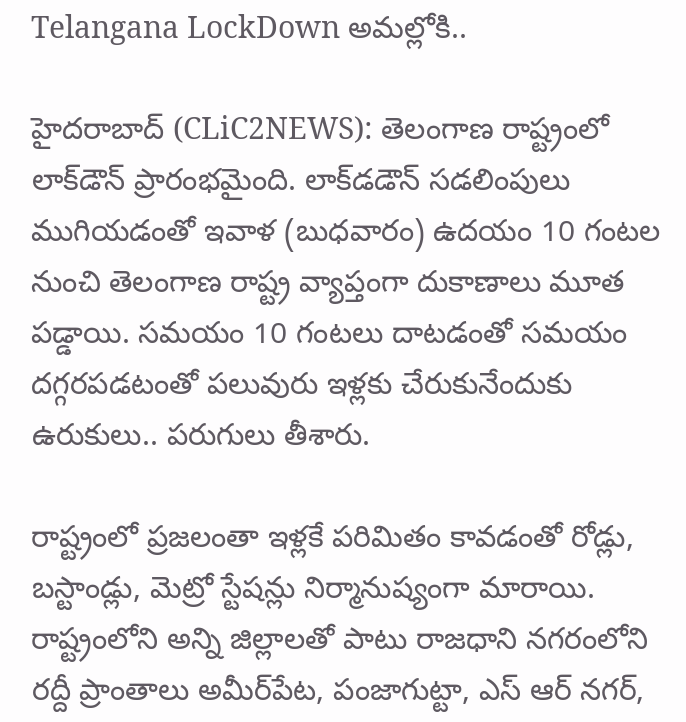Telangana LockDown అమ‌ల్లోకి..

హైద‌రాబాద్ (CLiC2NEWS): తెలంగాణ రాష్ట్రంలో లాక్‌డౌన్ ప్రారంభ‌మైంది. లాక్‌డ‌డౌన్ స‌డ‌లింపులు ముగియ‌డంతో ఇవాళ (బుధ‌వారం) ఉద‌యం 10 గంట‌ల నుంచి తెలంగాణ రాష్ట్ర వ్యాప్తంగా దుకాణాలు మూత ప‌డ్డాయి. స‌మ‌యం 10 గంట‌లు దాట‌డంతో స‌మ‌యం ద‌గ్గ‌ర‌ప‌డ‌టంతో ప‌లువురు ఇళ్ల‌కు చేరుకునేందుకు ఉరుకులు.. పరుగులు తీశారు.

రాష్ట్రంలో ప్ర‌జ‌లంతా ఇళ్ల‌కే ప‌రిమితం కావ‌డంతో రోడ్లు, బ‌స్టాండ్లు, మెట్రో స్టేష‌న్లు నిర్మానుష్యంగా మారాయి. రాష్ట్రంలోని అన్ని జిల్లాల‌తో పాటు రాజ‌ధాని న‌గ‌రంలోని ర‌ద్దీ ప్రాంతాలు అమీర్‌పేట, పంజాగుట్టా, ఎస్ ఆర్ న‌గ‌ర్‌,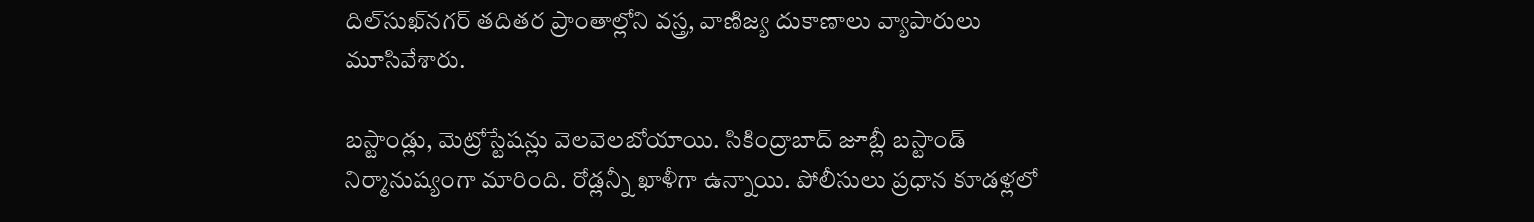దిల్‌సుఖ్‌న‌గ‌ర్ త‌దిత‌ర ప్రాంతాల్లోని వ‌స్త్ర, వాణిజ్య దుకాణాలు వ్యాపారులు మూసివేశారు.

బ‌స్టాండ్లు, మెట్రోస్టేష‌న్లు వెల‌వెల‌బోయాయి. సికింద్రాబాద్ జూబ్లీ బ‌స్టాండ్ నిర్మానుష్యంగా మారింది. రోడ్ల‌న్నీ ఖాళీగా ఉన్నాయి. పోలీసులు ప్ర‌ధాన కూడ‌ళ్ల‌లో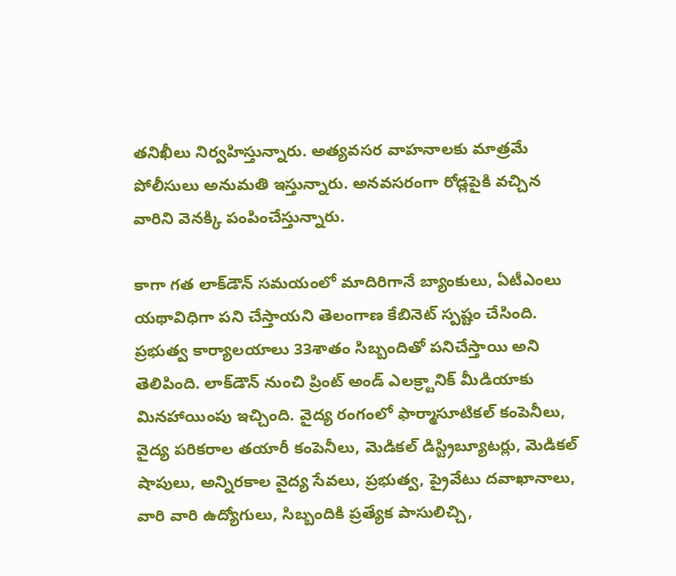త‌నిఖీలు నిర్వ‌హిస్తున్నారు. అత్య‌వ‌స‌ర వాహ‌నాల‌కు మాత్ర‌మే పోలీసులు అనుమ‌తి ఇస్తున్నారు. అన‌వ‌స‌రంగా రోడ్ల‌పైకి వ‌చ్చిన వారిని వెన‌క్కి పంపించేస్తున్నారు.

కాగా గ‌త లాక్‌డౌన్ స‌మ‌యంలో మాదిరిగానే బ్యాంకులు, ఏటీఎంలు య‌థావిధిగా ప‌ని చేస్తాయ‌ని తెలంగాణ కేబినెట్ స్ప‌ష్టం చేసింది. ప్రభుత్వ కార్యాలయాలు 33శాతం సిబ్బందితో పనిచేస్తాయి అని తెలిపింది. లాక్‌డౌన్ నుంచి ప్రింట్ అండ్ ఎల‌క్ర్టానిక్ మీడియాకు మిన‌హాయింపు ఇచ్చింది. వైద్య రంగంలో ఫార్మాసూటికల్ కంపెనీలు, వైద్య పరికరాల తయారీ కంపెనీలు, మెడికల్ డిస్ట్రిబ్యూటర్లు, మెడికల్ షాపులు, అన్నిరకాల వైద్య సేవలు, ప్రభుత్వ, ప్రైవేటు దవాఖానాలు, వారి వారి ఉద్యోగులు, సిబ్బందికి ప్రత్యేక పాసులిచ్చి,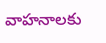వాహనాలకు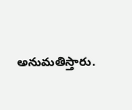అనుమతిస్తారు.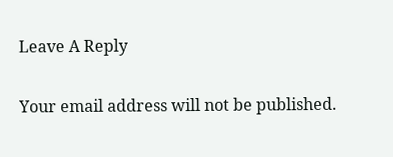Leave A Reply

Your email address will not be published.